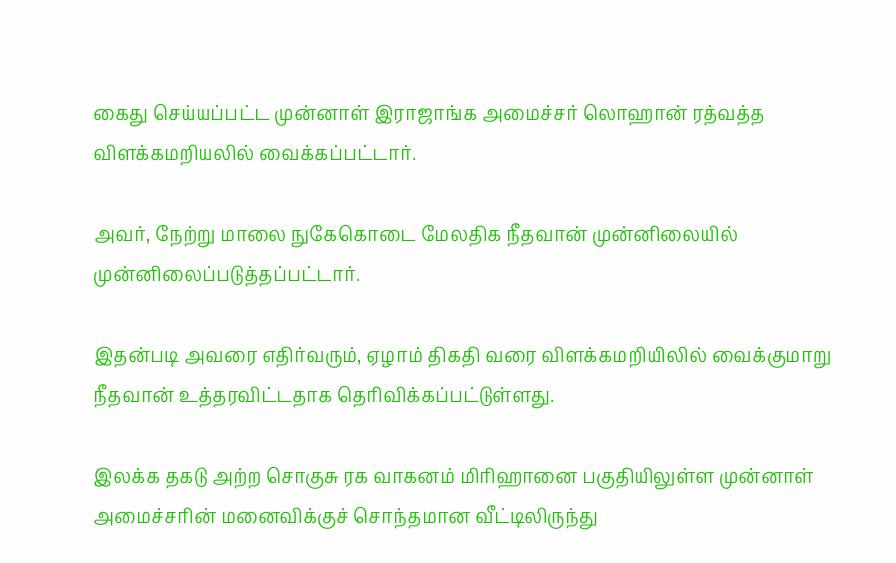கைது செய்யப்பட்ட முன்னாள் இராஜாங்க அமைச்சர் லொஹான் ரத்வத்த விளக்கமறியலில் வைக்கப்பட்டார்.

அவர், நேற்று மாலை நுகேகொடை மேலதிக நீதவான் முன்னிலையில் முன்னிலைப்படுத்தப்பட்டார்.

இதன்படி அவரை எதிர்வரும், ஏழாம் திகதி வரை விளக்கமறியிலில் வைக்குமாறு நீதவான் உத்தரவிட்டதாக தெரிவிக்கப்பட்டுள்ளது.

இலக்க தகடு அற்ற சொகுசு ரக வாகனம் மிரிஹானை பகுதியிலுள்ள முன்னாள் அமைச்சரின் மனைவிக்குச் சொந்தமான வீட்டிலிருந்து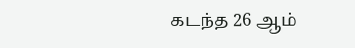கடந்த 26 ஆம்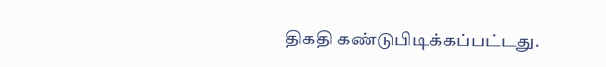திகதி கண்டுபிடிக்கப்பட்டது.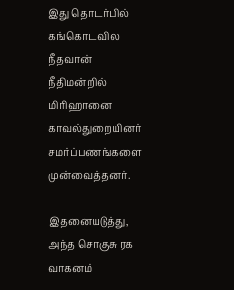இது தொடர்பில் கங்கொடவில நீதவான் நீதிமன்றில் மிரிஹானை காவல்துறையினர் சமர்ப்பணங்களை முன்வைத்தனர்.

இதனையடுத்து, அந்த சொகுசு ரக வாகனம்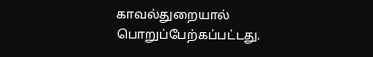காவல்துறையால் பொறுப்பேற்கப்பட்டது.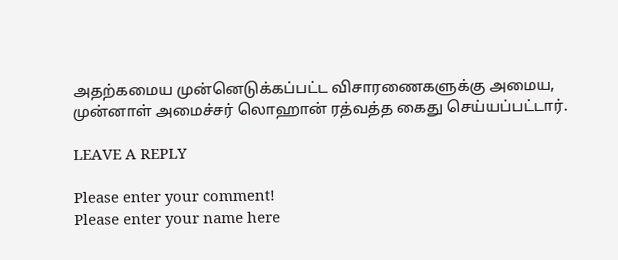அதற்கமைய முன்னெடுக்கப்பட்ட விசாரணைகளுக்கு அமைய, முன்னாள் அமைச்சர் லொஹான் ரத்வத்த கைது செய்யப்பட்டார்.

LEAVE A REPLY

Please enter your comment!
Please enter your name here